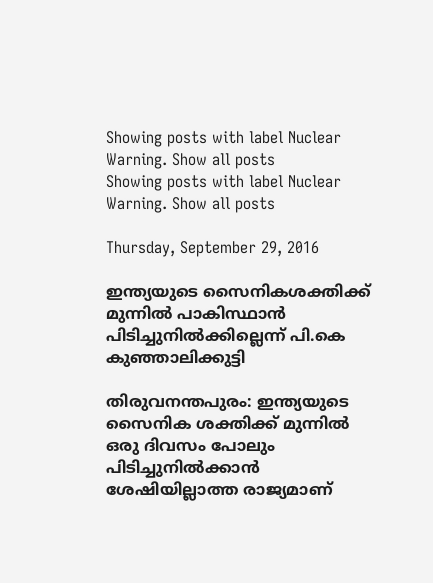Showing posts with label Nuclear Warning. Show all posts
Showing posts with label Nuclear Warning. Show all posts

Thursday, September 29, 2016

ഇന്ത്യയുടെ സൈനികശക്തിക്ക് മുന്നില്‍ പാകിസ്ഥാന്‍ പിടിച്ചുനില്‍ക്കില്ലെന്ന് പി.കെ കുഞ്ഞാലിക്കുട്ടി

തിരുവനന്തപുരം: ഇന്ത്യയുടെ സൈനിക ശക്തിക്ക് മുന്നില്‍ ഒരു ദിവസം പോലും പിടിച്ചുനില്‍ക്കാന്‍ ശേഷിയില്ലാത്ത രാജ്യമാണ്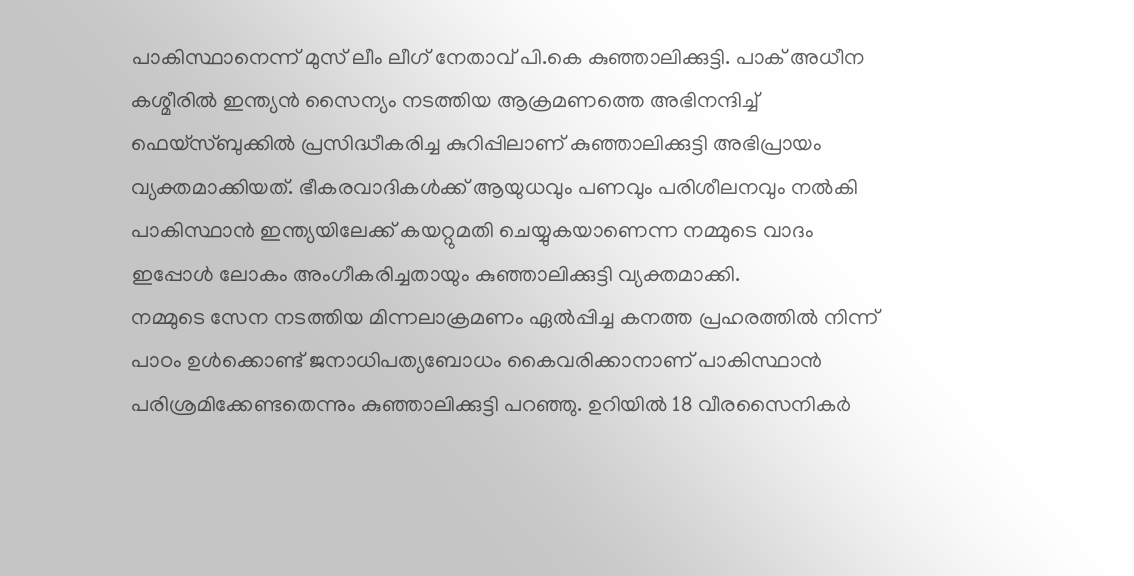പാകിസ്ഥാനെന്ന് മുസ് ലീം ലീഗ് നേതാവ് പി.കെ കുഞ്ഞാലിക്കുട്ടി. പാക് അധീന കശ്മീരില്‍ ഇന്ത്യന്‍ സൈന്യം നടത്തിയ ആക്രമണത്തെ അഭിനന്ദിച്ച് ഫെയ്‌സ്ബുക്കില്‍ പ്രസിദ്ധീകരിച്ച കുറിപ്പിലാണ് കുഞ്ഞാലിക്കുട്ടി അഭിപ്രായം വ്യക്തമാക്കിയത്. ഭീകരവാദികള്‍ക്ക് ആയുധവും പണവും പരിശീലനവും നല്‍കി പാകിസ്ഥാന്‍ ഇന്ത്യയിലേക്ക് കയറ്റുമതി ചെയ്യുകയാണെന്ന നമ്മുടെ വാദം ഇപ്പോള്‍ ലോകം അംഗീകരിച്ചതായും കുഞ്ഞാലിക്കുട്ടി വ്യക്തമാക്കി.
നമ്മുടെ സേന നടത്തിയ മിന്നലാക്രമണം ഏല്‍പ്പിച്ച കനത്ത പ്രഹരത്തില്‍ നിന്ന് പാഠം ഉള്‍ക്കൊണ്ട് ജനാധിപത്യബോധം കൈവരിക്കാനാണ് പാകിസ്ഥാന്‍ പരിശ്രമിക്കേണ്ടതെന്നും കുഞ്ഞാലിക്കുട്ടി പറഞ്ഞു. ഉറിയില്‍ 18 വീരസൈനികര്‍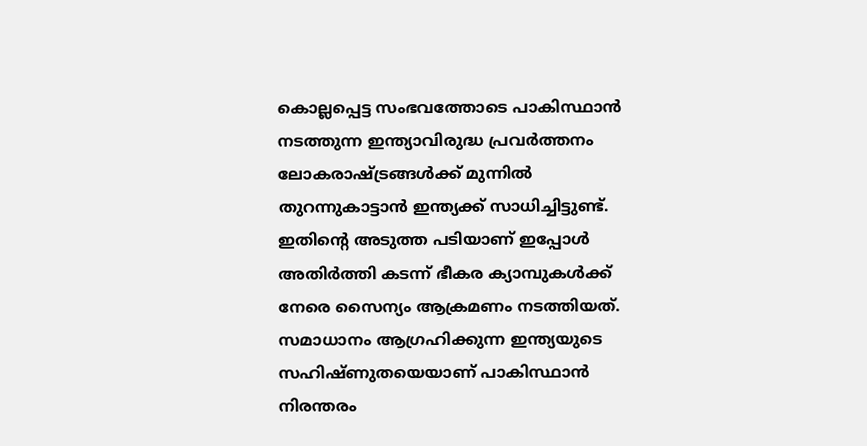കൊല്ലപ്പെട്ട സംഭവത്തോടെ പാകിസ്ഥാന്‍ നടത്തുന്ന ഇന്ത്യാവിരുദ്ധ പ്രവര്‍ത്തനം ലോകരാഷ്ട്രങ്ങള്‍ക്ക് മുന്നില്‍ തുറന്നുകാട്ടാന്‍ ഇന്ത്യക്ക് സാധിച്ചിട്ടുണ്ട്. ഇതിന്റെ അടുത്ത പടിയാണ് ഇപ്പോള്‍ അതിര്‍ത്തി കടന്ന് ഭീകര ക്യാമ്പുകള്‍ക്ക് നേരെ സൈന്യം ആക്രമണം നടത്തിയത്. സമാധാനം ആഗ്രഹിക്കുന്ന ഇന്ത്യയുടെ സഹിഷ്ണുതയെയാണ് പാകിസ്ഥാന്‍ നിരന്തരം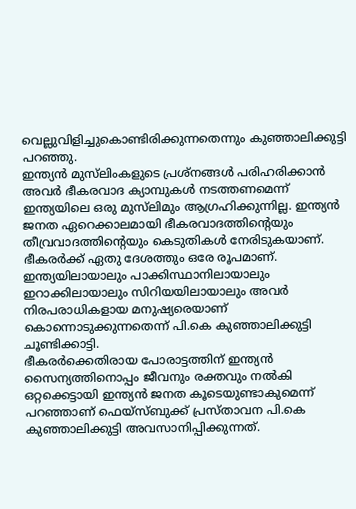വെല്ലുവിളിച്ചുകൊണ്ടിരിക്കുന്നതെന്നും കുഞ്ഞാലിക്കുട്ടി പറഞ്ഞു.
ഇന്ത്യന്‍ മുസ്‌ലിംകളുടെ പ്രശ്‌നങ്ങള്‍ പരിഹരിക്കാന്‍ അവര്‍ ഭീകരവാദ ക്യാമ്പുകള്‍ നടത്തണമെന്ന് ഇന്ത്യയിലെ ഒരു മുസ്‌ലിമും ആഗ്രഹിക്കുന്നില്ല. ഇന്ത്യന്‍ ജനത ഏറെക്കാലമായി ഭീകരവാദത്തിന്റെയും തീവ്രവാദത്തിന്റെയും കെടുതികള്‍ നേരിടുകയാണ്. ഭീകരര്‍ക്ക് ഏതു ദേശത്തും ഒരേ രൂപമാണ്. ഇന്ത്യയിലായാലും പാക്കിസ്ഥാനിലായാലും ഇറാക്കിലായാലും സിറിയയിലായാലും അവര്‍ നിരപരാധികളായ മനുഷ്യരെയാണ് കൊന്നൊടുക്കുന്നതെന്ന് പി.കെ കുഞ്ഞാലിക്കുട്ടി ചൂണ്ടിക്കാട്ടി.
ഭീകരര്‍ക്കെതിരായ പോരാട്ടത്തിന് ഇന്ത്യന്‍ സൈന്യത്തിനൊപ്പം ജീവനും രക്തവും നല്‍കി ഒറ്റക്കെട്ടായി ഇന്ത്യന്‍ ജനത കൂടെയുണ്ടാകുമെന്ന് പറഞ്ഞാണ് ഫെയ്‌സ്ബുക്ക് പ്രസ്താവന പി.കെ കുഞ്ഞാലിക്കുട്ടി അവസാനിപ്പിക്കുന്നത്.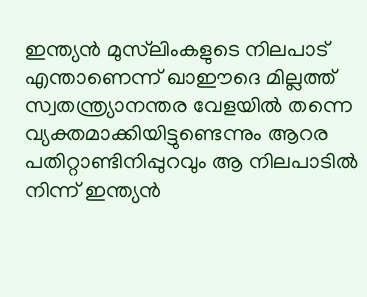ഇന്ത്യന്‍ മുസ്‌ലിംകളുടെ നിലപാട് എന്താണെന്ന് ഖാഈദെ മില്ലത്ത് സ്വതന്ത്ര്യാനന്തര വേളയില്‍ തന്നെ വ്യക്തമാക്കിയിട്ടുണ്ടെന്നും ആറര പതിറ്റാണ്ടിനിപ്പുറവും ആ നിലപാടില്‍ നിന്ന് ഇന്ത്യന്‍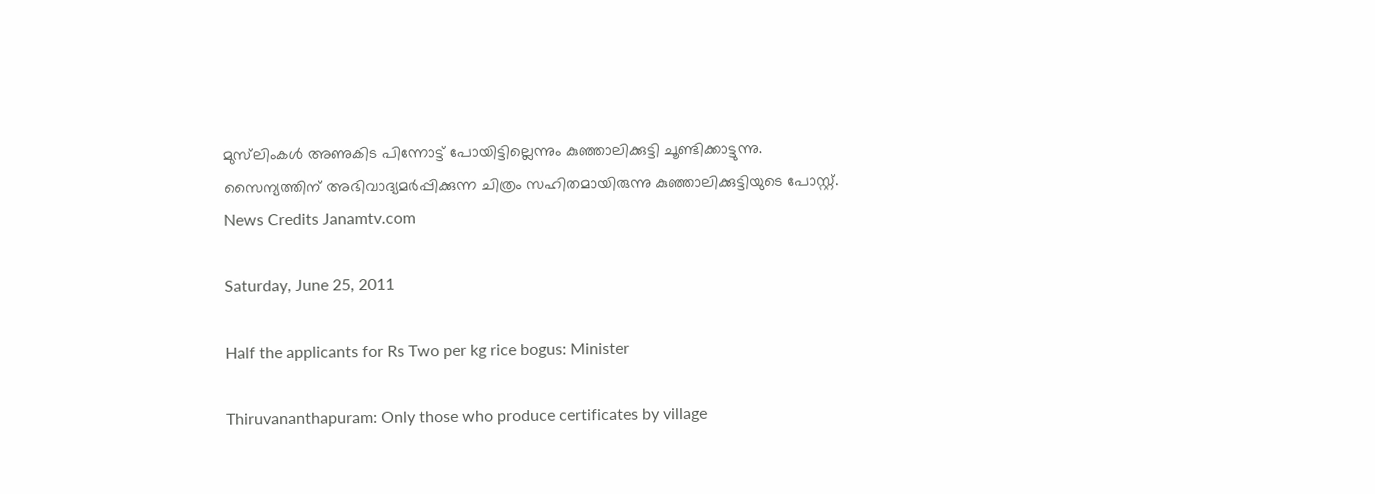മുസ്‌ലിംകള്‍ അണുകിട പിന്നോട്ട് പോയിട്ടില്ലെന്നും കുഞ്ഞാലിക്കുട്ടി ചൂണ്ടിക്കാട്ടുന്നു. സൈന്യത്തിന് അഭിവാദ്യമര്‍പ്പിക്കുന്ന ചിത്രം സഹിതമായിരുന്നു കുഞ്ഞാലിക്കുട്ടിയുടെ പോസ്റ്റ്.
News Credits Janamtv.com

Saturday, June 25, 2011

Half the applicants for Rs Two per kg rice bogus: Minister

Thiruvananthapuram: Only those who produce certificates by village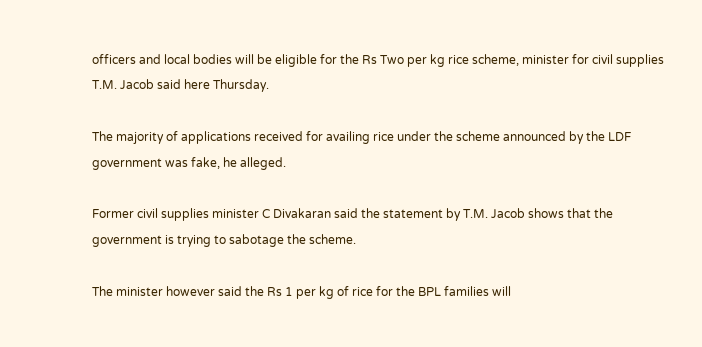officers and local bodies will be eligible for the Rs Two per kg rice scheme, minister for civil supplies T.M. Jacob said here Thursday.

The majority of applications received for availing rice under the scheme announced by the LDF government was fake, he alleged.

Former civil supplies minister C Divakaran said the statement by T.M. Jacob shows that the government is trying to sabotage the scheme.

The minister however said the Rs 1 per kg of rice for the BPL families will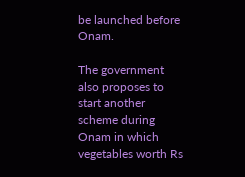be launched before Onam.

The government also proposes to start another scheme during Onam in which vegetables worth Rs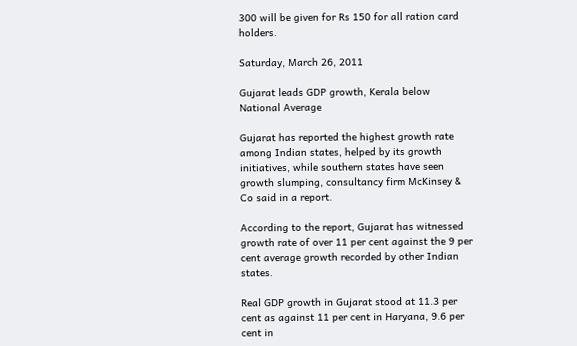300 will be given for Rs 150 for all ration card holders.

Saturday, March 26, 2011

Gujarat leads GDP growth, Kerala below National Average

Gujarat has reported the highest growth rate among Indian states, helped by its growth initiatives, while southern states have seen growth slumping, consultancy firm McKinsey & Co said in a report.

According to the report, Gujarat has witnessed growth rate of over 11 per cent against the 9 per cent average growth recorded by other Indian states.

Real GDP growth in Gujarat stood at 11.3 per cent as against 11 per cent in Haryana, 9.6 per cent in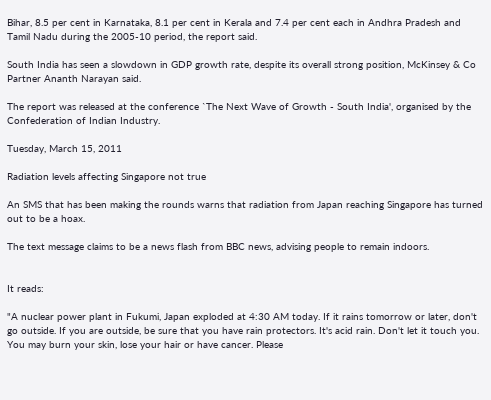Bihar, 8.5 per cent in Karnataka, 8.1 per cent in Kerala and 7.4 per cent each in Andhra Pradesh and Tamil Nadu during the 2005-10 period, the report said.

South India has seen a slowdown in GDP growth rate, despite its overall strong position, McKinsey & Co Partner Ananth Narayan said.

The report was released at the conference `The Next Wave of Growth - South India', organised by the Confederation of Indian Industry.

Tuesday, March 15, 2011

Radiation levels affecting Singapore not true

An SMS that has been making the rounds warns that radiation from Japan reaching Singapore has turned out to be a hoax.

The text message claims to be a news flash from BBC news, advising people to remain indoors.


It reads:

"A nuclear power plant in Fukumi, Japan exploded at 4:30 AM today. If it rains tomorrow or later, don't go outside. If you are outside, be sure that you have rain protectors. It's acid rain. Don't let it touch you. You may burn your skin, lose your hair or have cancer. Please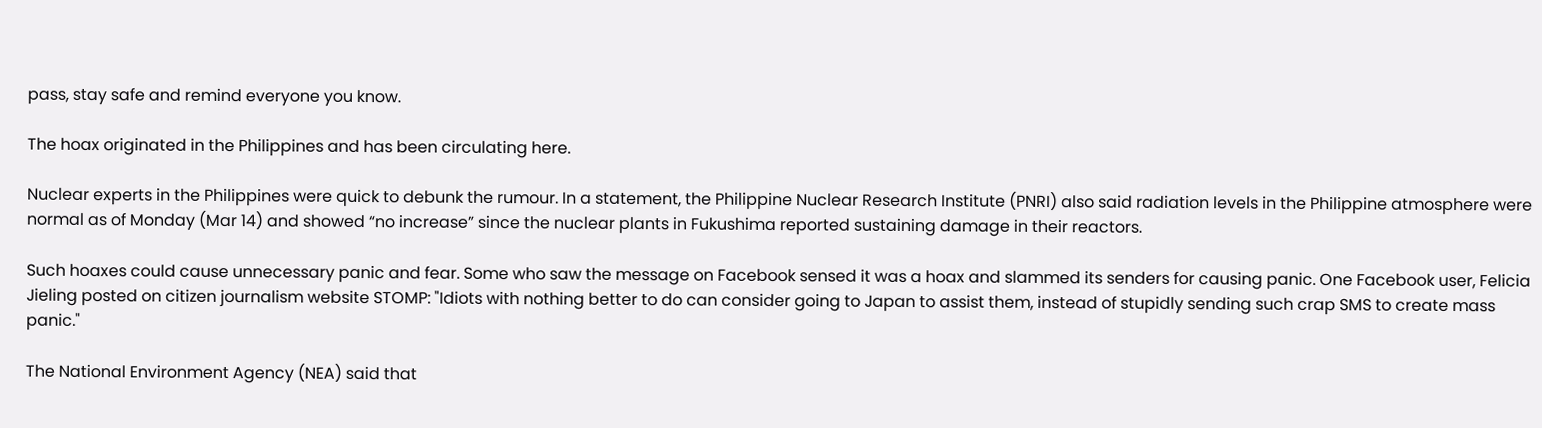pass, stay safe and remind everyone you know.

The hoax originated in the Philippines and has been circulating here.

Nuclear experts in the Philippines were quick to debunk the rumour. In a statement, the Philippine Nuclear Research Institute (PNRI) also said radiation levels in the Philippine atmosphere were normal as of Monday (Mar 14) and showed “no increase” since the nuclear plants in Fukushima reported sustaining damage in their reactors.

Such hoaxes could cause unnecessary panic and fear. Some who saw the message on Facebook sensed it was a hoax and slammed its senders for causing panic. One Facebook user, Felicia Jieling posted on citizen journalism website STOMP: "Idiots with nothing better to do can consider going to Japan to assist them, instead of stupidly sending such crap SMS to create mass panic."

The National Environment Agency (NEA) said that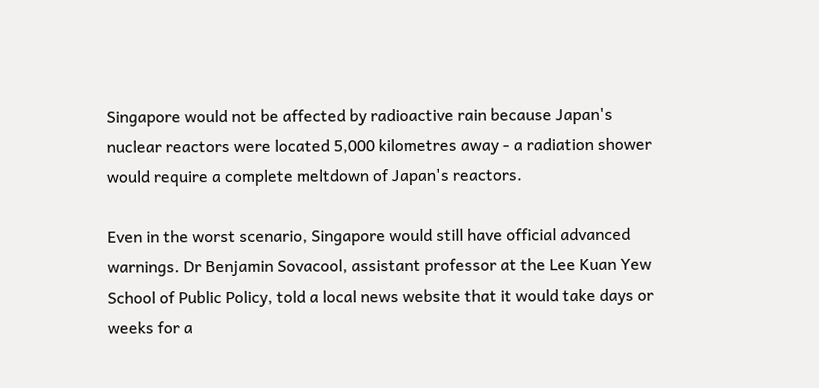Singapore would not be affected by radioactive rain because Japan's nuclear reactors were located 5,000 kilometres away - a radiation shower would require a complete meltdown of Japan's reactors.

Even in the worst scenario, Singapore would still have official advanced warnings. Dr Benjamin Sovacool, assistant professor at the Lee Kuan Yew School of Public Policy, told a local news website that it would take days or weeks for a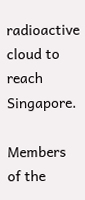radioactive cloud to reach Singapore.

Members of the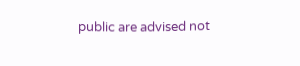public are advised not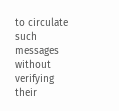to circulate such messages without verifying their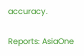accuracy.

Reports: AsiaOne